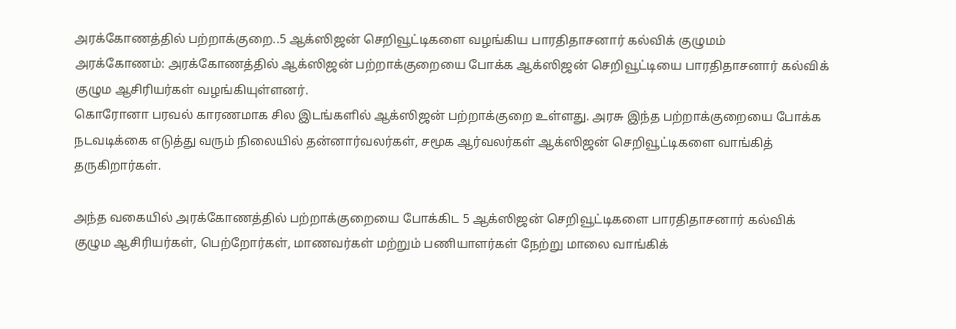அரக்கோணத்தில் பற்றாக்குறை..5 ஆக்ஸிஜன் செறிவூட்டிகளை வழங்கிய பாரதிதாசனார் கல்விக் குழுமம்
அரக்கோணம்: அரக்கோணத்தில் ஆக்ஸிஜன் பற்றாக்குறையை போக்க ஆக்ஸிஜன் செறிவூட்டியை பாரதிதாசனார் கல்விக் குழும ஆசிரியர்கள் வழங்கியுள்ளனர்.
கொரோனா பரவல் காரணமாக சில இடங்களில் ஆக்ஸிஜன் பற்றாக்குறை உள்ளது. அரசு இந்த பற்றாக்குறையை போக்க நடவடிக்கை எடுத்து வரும் நிலையில் தன்னார்வலர்கள், சமூக ஆர்வலர்கள் ஆக்ஸிஜன் செறிவூட்டிகளை வாங்கித் தருகிறார்கள்.

அந்த வகையில் அரக்கோணத்தில் பற்றாக்குறையை போக்கிட 5 ஆக்ஸிஜன் செறிவூட்டிகளை பாரதிதாசனார் கல்விக் குழும ஆசிரியர்கள், பெற்றோர்கள், மாணவர்கள் மற்றும் பணியாளர்கள் நேற்று மாலை வாங்கிக்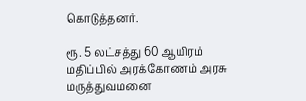கொடுத்தனர்.

ரூ. 5 லட்சத்து 60 ஆயிரம் மதிப்பில் அரக்கோணம் அரசு மருத்துவமனை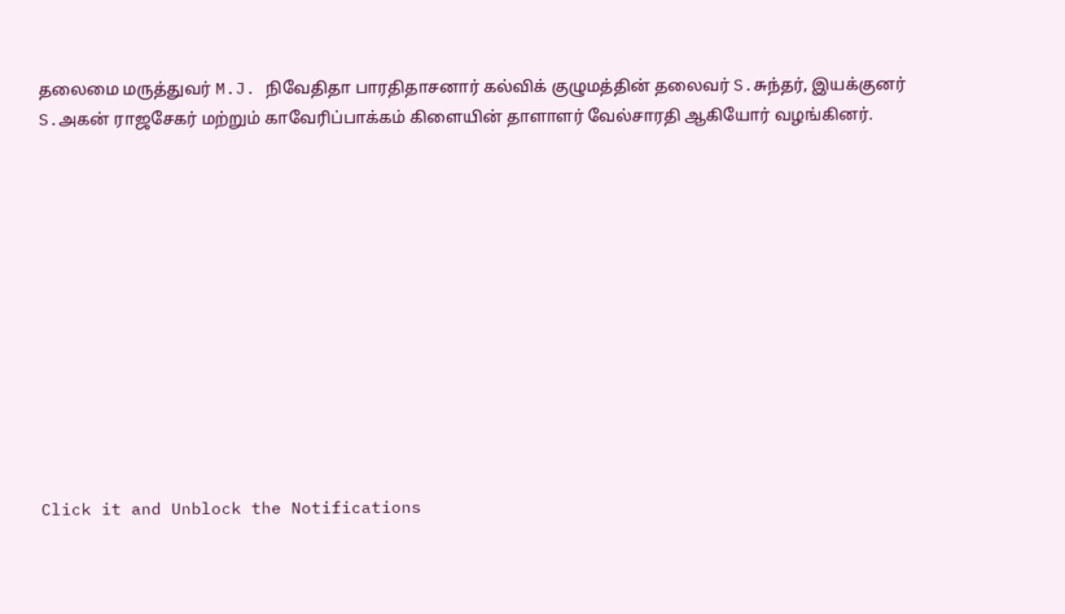தலைமை மருத்துவர் M.J. நிவேதிதா பாரதிதாசனார் கல்விக் குழுமத்தின் தலைவர் S.சுந்தர், இயக்குனர் S.அகன் ராஜசேகர் மற்றும் காவேரிப்பாக்கம் கிளையின் தாளாளர் வேல்சாரதி ஆகியோர் வழங்கினர்.












Click it and Unblock the Notifications